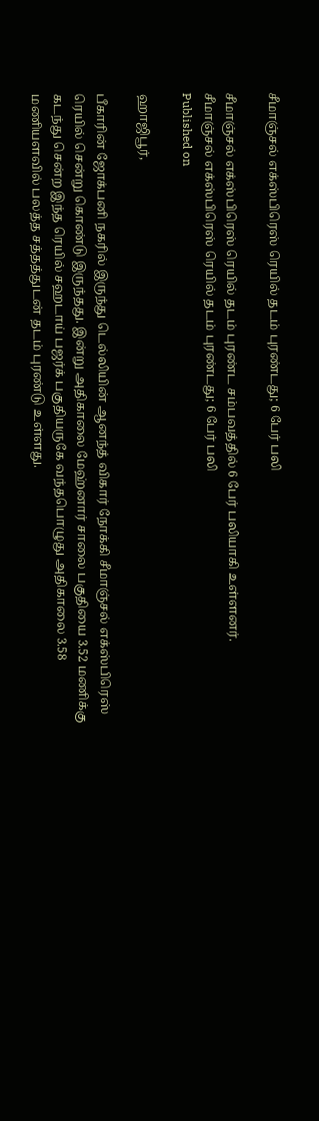சீமாஞ்சல் எக்ஸ்பிரெஸ் ரெயில் தடம் புரண்டது; 6 பேர் பலி

சீமாஞ்சல் எக்ஸ்பிரெஸ் ரெயில் தடம் புரண்ட சம்பவத்தில் 6 பேர் பலியாகி உள்ளனர்.
சீமாஞ்சல் எக்ஸ்பிரெஸ் ரெயில் தடம் புரண்டது; 6 பேர் பலி
Published on

ஹாஜிபூர்,

பீகாரின் ஜோக்பனி நகரில் இருந்து டெல்லியின் ஆனந்த் விகார் நோக்கி சீமாஞ்சல் எக்ஸ்பிரெஸ் ரெயில் சென்று கொண்டு இருந்தது. இன்று அதிகாலை மேஹ்னார் சாலை பகுதியை 3.52 மணிக்கு கடந்து சென்ற இந்த ரெயில் சஹடாய் பஜர்க் பகுதியருகே வந்தபொழுது அதிகாலை 3.58 மணியளவில் பலத்த சத்தத்துடன் தடம் புரண்டு உள்ளது.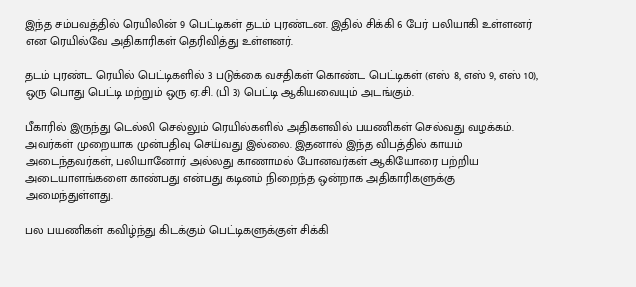இந்த சம்பவத்தில் ரெயிலின் 9 பெட்டிகள் தடம் புரண்டன. இதில் சிக்கி 6 பேர் பலியாகி உள்ளனர் என ரெயில்வே அதிகாரிகள் தெரிவித்து உள்ளனர்.

தடம் புரண்ட ரெயில் பெட்டிகளில் 3 படுக்கை வசதிகள் கொண்ட பெட்டிகள் (எஸ் 8, எஸ் 9, எஸ் 10), ஒரு பொது பெட்டி மற்றும் ஒரு ஏ.சி. (பி 3) பெட்டி ஆகியவையும் அடங்கும்.

பீகாரில் இருந்து டெல்லி செல்லும் ரெயில்களில் அதிகளவில் பயணிகள் செல்வது வழக்கம். அவர்கள் முறையாக முன்பதிவு செய்வது இல்லை. இதனால் இந்த விபத்தில் காயம் அடைந்தவர்கள், பலியானோர் அல்லது காணாமல் போனவர்கள் ஆகியோரை பற்றிய அடையாளங்களை காண்பது என்பது கடினம் நிறைந்த ஒன்றாக அதிகாரிகளுக்கு அமைந்துள்ளது.

பல பயணிகள் கவிழ்ந்து கிடக்கும் பெட்டிகளுக்குள் சிக்கி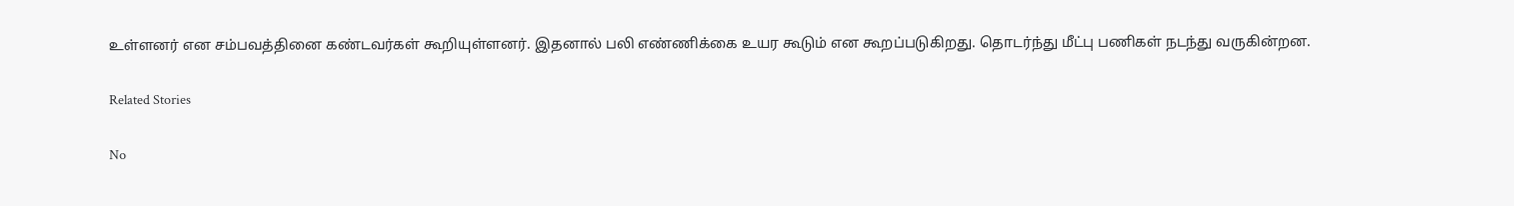உள்ளனர் என சம்பவத்தினை கண்டவர்கள் கூறியுள்ளனர். இதனால் பலி எண்ணிக்கை உயர கூடும் என கூறப்படுகிறது. தொடர்ந்து மீட்பு பணிகள் நடந்து வருகின்றன.

Related Stories

No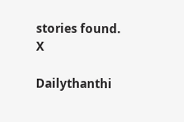stories found.
X

Dailythanthi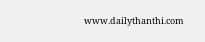www.dailythanthi.com